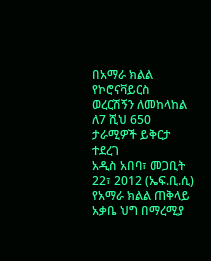በአማራ ክልል የኮሮናቫይርስ ወረርሽኝን ለመከላከል ለ7 ሺህ 650 ታራሚዎች ይቅርታ ተደረገ
አዲስ አበባ፣ መጋቢት 22፣ 2012 (ኤፍ.ቢ.ሲ) የአማራ ክልል ጠቅላይ አቃቤ ህግ በማረሚያ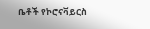ቤቶች የኮሮናቫይርስ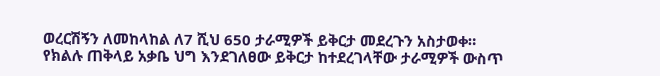ወረርሽኝን ለመከላከል ለ7 ሺህ 650 ታራሚዎች ይቅርታ መደረጉን አስታወቀ።
የክልሉ ጠቅላይ አቃቤ ህግ እንደገለፀው ይቅርታ ከተደረገላቸው ታራሚዎች ውስጥ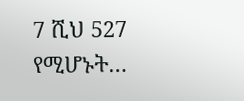7 ሺህ 527 የሚሆኑት…